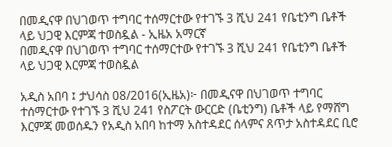በመዲናዋ በህገወጥ ተግባር ተሰማርተው የተገኙ 3 ሺህ 241 የቤቲንግ ቤቶች ላይ ህጋዊ እርምጃ ተወስዷል - ኢዜአ አማርኛ
በመዲናዋ በህገወጥ ተግባር ተሰማርተው የተገኙ 3 ሺህ 241 የቤቲንግ ቤቶች ላይ ህጋዊ እርምጃ ተወስዷል

አዲስ አበባ ፤ ታህሳስ 08/2016(ኢዜአ)፦ በመዲናዋ በህገወጥ ተግባር ተሰማርተው የተገኙ 3 ሺህ 241 የስፖርት ውርርድ (ቤቲንግ) ቤቶች ላይ የማሸግ እርምጃ መወሰዱን የአዲስ አበባ ከተማ አስተዳደር ሰላምና ጸጥታ አስተዳደር ቢሮ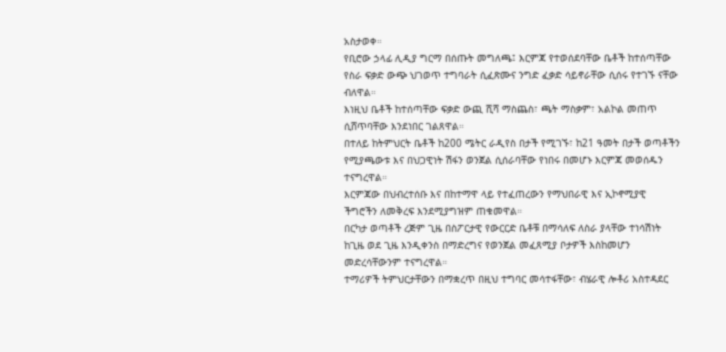አስታወቀ።
የቢሮው ኃላፊ ሊዲያ ግርማ በሰጡት መግለጫ፤ እርምጃ የተወሰደባቸው ቤቶች ከተሰጣቸው የስራ ፍቃድ ውጭ ህገወጥ ተግባራት ሲፈጽሙና ንግድ ፈቃድ ሳይኖራቸው ሲሰሩ የተገኙ ናቸው ብለዋል።
እነዚህ ቤቶች ከተሰጣቸው ፍቃድ ውጪ ሺሻ ማስጨስ፣ ጫት ማስቃም፣ አልኮል መጠጥ ሲሸጥባቸው እንደነበር ገልጸዋል።
በተለይ ከትምህርት ቤቶች ከ200 ሜትር ራዲየስ በታች የሚገኙ፣ ከ21 ዓመት በታች ወጣቶችን የሚያጫውቱ እና በህጋዊነት ሽፋን ወንጀል ሲሰራባቸው የነበሩ በመሆኑ እርምጃ መወሰዱን ተናግረዋል።
እርምጃው በህብረተሰቡ እና በከተማዋ ላይ የተፈጠረውን የማህበራዊ እና ኢኮኖሚያዊ ችግሮችን ለመቅረፍ እንደሚያግዝም ጠቁመዋል።
በርካታ ወጣቶች ረጅም ጊዜ በስፖርታዊ የውርርድ ቤቶቹ በማሳለፍ ለስራ ያላቸው ተነሳሽነት ከጊዜ ወደ ጊዜ እንዲቀንስ በማድረግና የወንጀል መፈጸሚያ ቦታዎች እስከመሆን መድረሳቸውንም ተናግረዋል።
ተማሪዎች ትምህርታቸውን በማቋረጥ በዚህ ተግባር መሳተፋቸው፣ ብሄራዊ ሎቶሪ አስተዳደር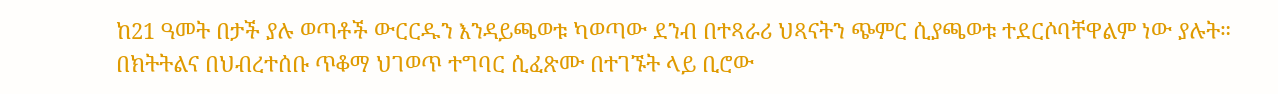ከ21 ዓመት በታች ያሉ ወጣቶች ውርርዱን እንዳይጫወቱ ካወጣው ደንብ በተጻራሪ ህጻናትን ጭምር ሲያጫወቱ ተደርሶባቸዋልም ነው ያሉት።
በክትትልና በህብረተሰቡ ጥቆማ ህገወጥ ተግባር ሲፈጽሙ በተገኙት ላይ ቢሮው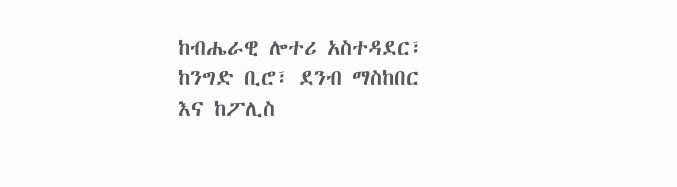ከብሔራዊ ሎተሪ አስተዳደር፣ ከንግድ ቢሮ፣ ደንብ ማስከበር እና ከፖሊስ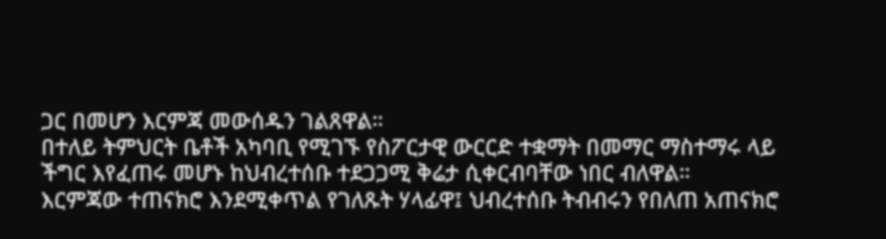ጋር በመሆን እርምጃ መውሰዱን ገልጸዋል።
በተለይ ትምህርት ቤቶች አካባቢ የሚገኙ የስፖርታዊ ውርርድ ተቋማት በመማር ማስተማሩ ላይ ችግር እየፈጠሩ መሆኑ ከህብረተሰቡ ተደጋጋሚ ቅሬታ ሲቀርብባቸው ነበር ብለዋል።
እርምጃው ተጠናክሮ እንደሚቀጥል የገለጹት ሃላፊዋ፤ ህብረተሰቡ ትብብሩን የበለጠ አጠናክሮ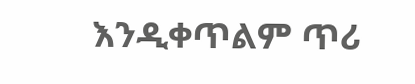እንዲቀጥልም ጥሪ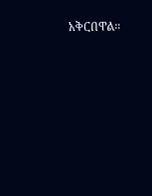አቅርበዋል።